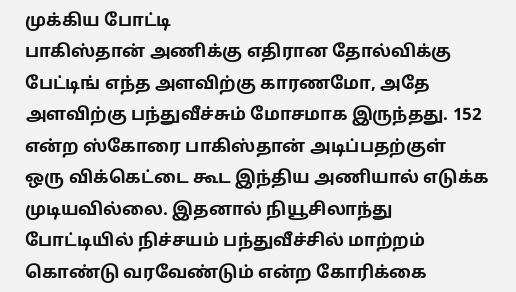முக்கிய போட்டி
பாகிஸ்தான் அணிக்கு எதிரான தோல்விக்கு பேட்டிங் எந்த அளவிற்கு காரணமோ, அதே அளவிற்கு பந்துவீச்சும் மோசமாக இருந்தது. 152 என்ற ஸ்கோரை பாகிஸ்தான் அடிப்பதற்குள் ஒரு விக்கெட்டை கூட இந்திய அணியால் எடுக்க முடியவில்லை. இதனால் நியூசிலாந்து போட்டியில் நிச்சயம் பந்துவீச்சில் மாற்றம் கொண்டு வரவேண்டும் என்ற கோரிக்கை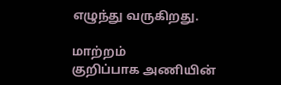எழுந்து வருகிறது.

மாற்றம்
குறிப்பாக அணியின்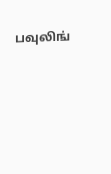பவுலிங்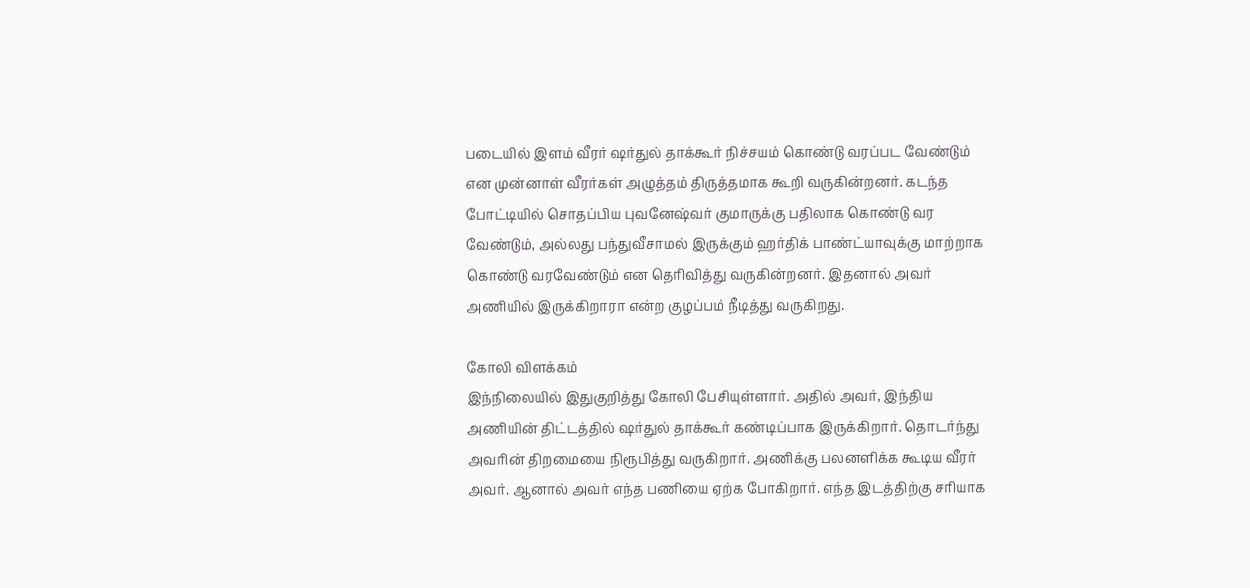படையில் இளம் வீரர் ஷர்துல் தாக்கூர் நிச்சயம் கொண்டு வரப்பட வேண்டும் என முன்னாள் வீரர்கள் அழுத்தம் திருத்தமாக கூறி வருகின்றனர். கடந்த போட்டியில் சொதப்பிய புவனேஷ்வர் குமாருக்கு பதிலாக கொண்டு வர வேண்டும், அல்லது பந்துவீசாமல் இருக்கும் ஹர்திக் பாண்ட்யாவுக்கு மாற்றாக கொண்டு வரவேண்டும் என தெரிவித்து வருகின்றனர். இதனால் அவர் அணியில் இருக்கிறாரா என்ற குழப்பம் நீடித்து வருகிறது.

கோலி விளக்கம்
இந்நிலையில் இதுகுறித்து கோலி பேசியுள்ளார். அதில் அவர், இந்திய அணியின் திட்டத்தில் ஷர்துல் தாக்கூர் கண்டிப்பாக இருக்கிறார். தொடர்ந்து அவரின் திறமையை நிரூபித்து வருகிறார். அணிக்கு பலனளிக்க கூடிய வீரர் அவர். ஆனால் அவர் எந்த பணியை ஏற்க போகிறார். எந்த இடத்திற்கு சரியாக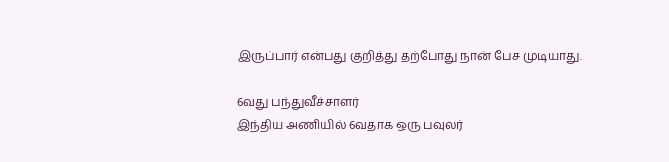இருப்பார் என்பது குறித்து தற்போது நான் பேச முடியாது.

6வது பந்துவீச்சாளர்
இந்திய அணியில் 6வதாக ஒரு பவுலர்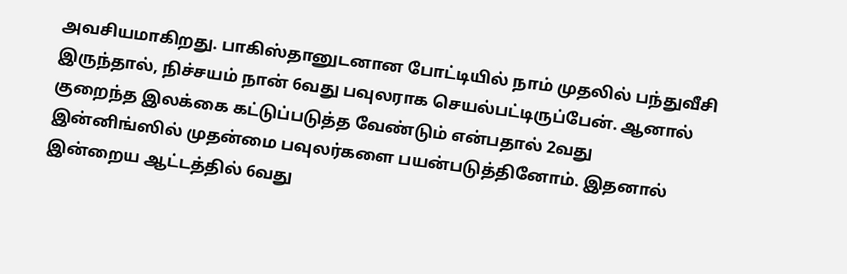அவசியமாகிறது. பாகிஸ்தானுடனான போட்டியில் நாம் முதலில் பந்துவீசி இருந்தால், நிச்சயம் நான் 6வது பவுலராக செயல்பட்டிருப்பேன். ஆனால் குறைந்த இலக்கை கட்டுப்படுத்த வேண்டும் என்பதால் 2வது இன்னிங்ஸில் முதன்மை பவுலர்களை பயன்படுத்தினோம். இதனால் இன்றைய ஆட்டத்தில் 6வது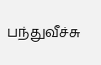பந்துவீச்சு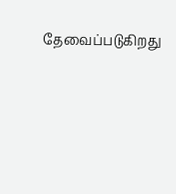தேவைப்படுகிறது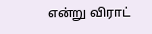என்று விராட்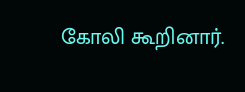கோலி கூறினார்.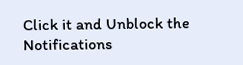Click it and Unblock the Notifications